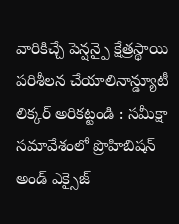వారికిచ్చే పెన్షన్పై క్షేత్రస్థాయి పరిశీలన చేయాలినాన్డ్యూటీ లిక్కర్ అరికట్టండి : సమీక్షా సమావేశంలో ప్రొహిబిషన్ అండ్ ఎక్సైజ్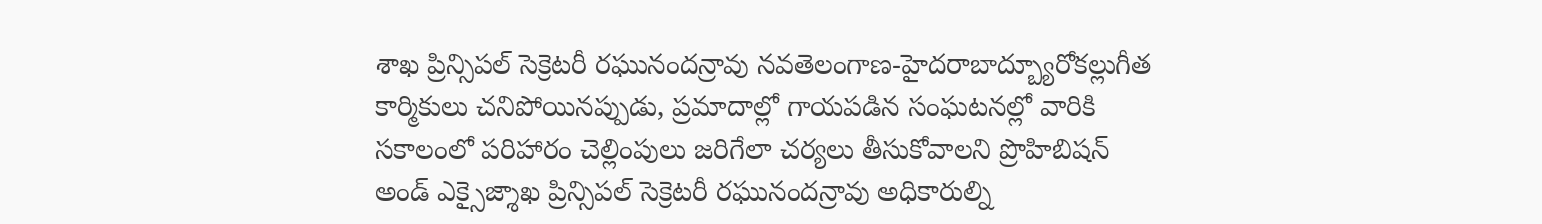శాఖ ప్రిన్సిపల్ సెక్రెటరీ రఘునందన్రావు నవతెలంగాణ-హైదరాబాద్బ్యూరోకల్లుగీత కార్మికులు చనిపోయినప్పుడు, ప్రమాదాల్లో గాయపడిన సంఘటనల్లో వారికి సకాలంలో పరిహారం చెల్లింపులు జరిగేలా చర్యలు తీసుకోవాలని ప్రొహిబిషన్ అండ్ ఎక్సైజ్శాఖ ప్రిన్సిపల్ సెక్రెటరీ రఘునందన్రావు అధికారుల్ని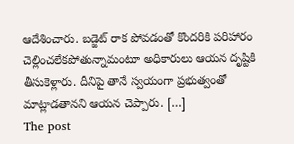ఆదేశించారు. బడ్జెట్ రాక పోవడంతో కొందరికి పరిహారం చెల్లించలేకపోతున్నామంటూ అధికారులు ఆయన దృష్టికి తీసుకెళ్లారు. దీనిపై తానే స్వయంగా ప్రభుత్వంతో మాట్లాడతానని ఆయన చెప్పారు. […]
The post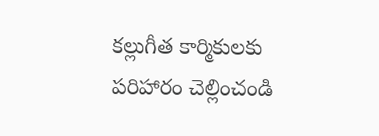కల్లుగీత కార్మికులకు పరిహారం చెల్లించండి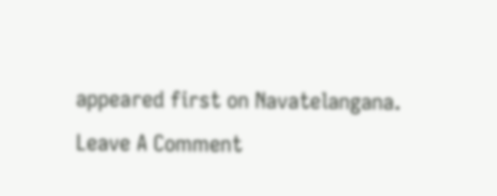appeared first on Navatelangana.
Leave A Comment